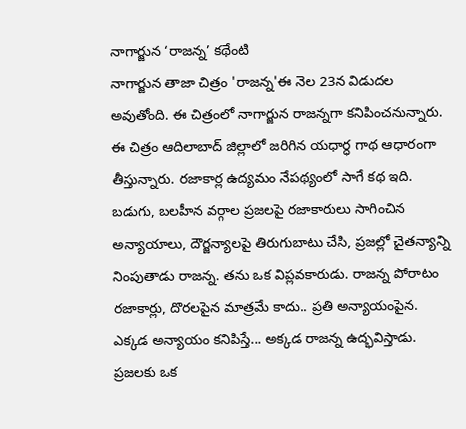నాగార్జున ‘రాజన్న’ కథేంటి
నాగార్జున తాజా చిత్రం 'రాజన్న'ఈ నెల 23న విడుదల అవుతోంది. ఈ చిత్రంలో నాగార్జున రాజన్నగా కనిపించనున్నారు. ఈ చిత్రం ఆదిలాబాద్ జిల్లాలో జరిగిన యధార్ధ గాథ ఆధారంగా తీస్తున్నారు. రజాకార్ల ఉద్యమం నేపథ్యంలో సాగే కథ ఇది. బడుగు, బలహీన వర్గాల ప్రజలపై రజాకారులు సాగించిన అన్యాయాలు, దౌర్జన్యాలపై తిరుగుబాటు చేసి, ప్రజల్లో చైతన్యాన్ని నింపుతాడు రాజన్న. తను ఒక విప్లవకారుడు. రాజన్న పోరాటం రజాకార్లు, దొరలపైన మాత్రమే కాదు.. ప్రతి అన్యాయంపైన. ఎక్కడ అన్యాయం కనిపిస్తే... అక్కడ రాజన్న ఉద్భవిస్తాడు. ప్రజలకు ఒక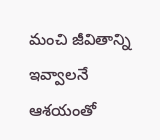మంచి జీవితాన్ని ఇవ్వాలనే ఆశయంతో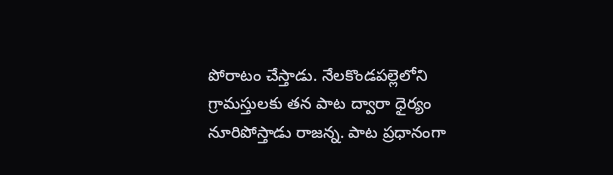పోరాటం చేస్తాడు. నేలకొండపల్లెలోని గ్రామస్తులకు తన పాట ద్వారా ధైర్యం నూరిపోస్తాడు రాజన్న. పాట ప్రధానంగా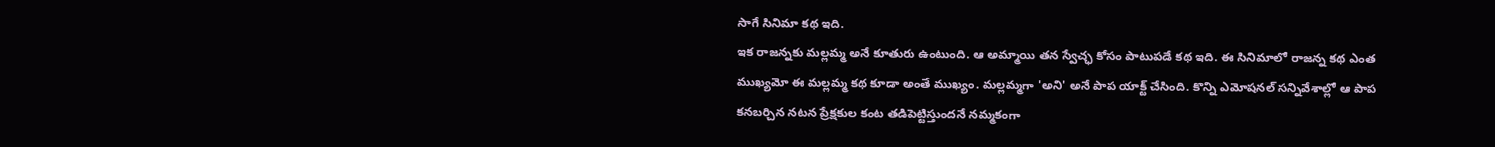సాగే సినిమా కథ ఇది.
ఇక రాజన్నకు మల్లమ్మ అనే కూతురు ఉంటుంది. ఆ అమ్మాయి తన స్వేచ్ఛ కోసం పాటుపడే కథ ఇది. ఈ సినిమాలో రాజన్న కథ ఎంత ముఖ్యమో ఈ మల్లమ్మ కథ కూడా అంతే ముఖ్యం. మల్లమ్మగా 'అని' అనే పాప యాక్ట్ చేసింది. కొన్ని ఎమోషనల్ సన్నివేశాల్లో ఆ పాప కనబర్చిన నటన ప్రేక్షకుల కంట తడిపెట్టిస్తుందనే నమ్మకంగా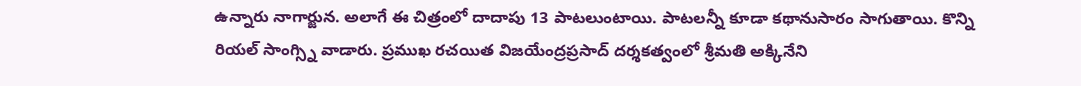ఉన్నారు నాగార్జున. అలాగే ఈ చిత్రంలో దాదాపు 13 పాటలుంటాయి. పాటలన్నీ కూడా కథానుసారం సాగుతాయి. కొన్ని రియల్ సాంగ్స్ని వాడారు. ప్రముఖ రచయిత విజయేంద్రప్రసాద్ దర్శకత్వంలో శ్రీమతి అక్కినేని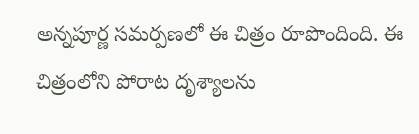అన్నపూర్ణ సమర్పణలో ఈ చిత్రం రూపొందింది. ఈ చిత్రంలోని పోరాట దృశ్యాలను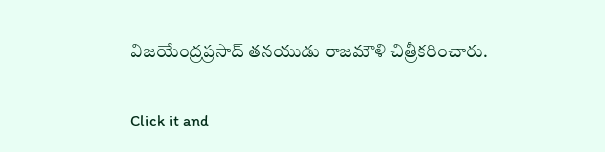విజయేంద్రప్రసాద్ తనయుడు రాజమౌళి చిత్రీకరించారు.


Click it and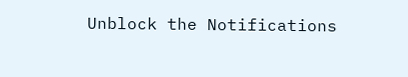Unblock the Notifications